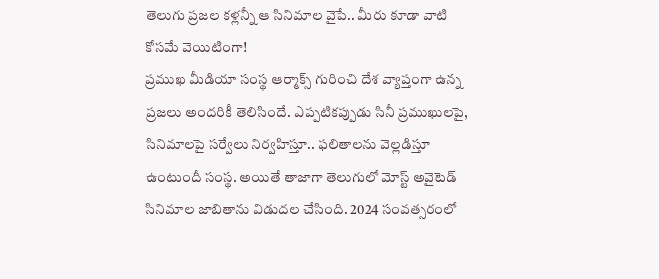తెలుగు ప్రజల కళ్లన్నీ ఆ సినిమాల వైపే.. మీరు కూడా వాటి కోసమే వెయిటింగా!
ప్రముఖ మీడియా సంస్థ ఆర్మాక్స్ గురించి దేశ వ్యాప్తంగా ఉన్న ప్రజలు అందరికీ తెలిసిందే. ఎప్పటికప్పుడు సినీ ప్రముఖులపై, సినిమాలపై సర్వేలు నిర్వహిస్తూ.. ఫలితాలను వెల్లడిస్తూ ఉంటుందీ సంస్థ. అయితే తాజాగా తెలుగులో మోస్ట్ అవైటెడ్ సినిమాల జాబితాను విడుదల చేసింది. 2024 సంవత్సరంలో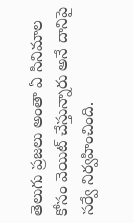తెలుగు ప్రజలు అంతా ఏ సినిమాల కోసం వెయిట్ చేస్తున్నారు అనే దానిపై సర్వే నిర్వహించింది.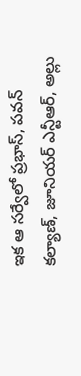ఇక ఆ సర్వేలో ప్రభాస్, పవన్ కల్యాణ్, జూనియర్ ఎన్టీఆర్, అల్లు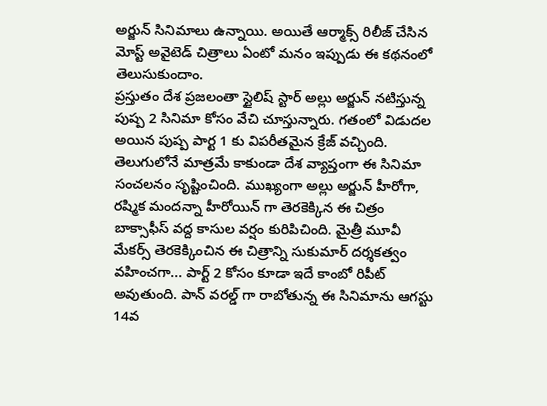అర్జున్ సినిమాలు ఉన్నాయి. అయితే ఆర్మాక్స్ రిలీజ్ చేసిన మోస్ట్ అవైటెడ్ చిత్రాలు ఏంటో మనం ఇప్పుడు ఈ కథనంలో తెలుసుకుందాం.
ప్రస్తుతం దేశ ప్రజలంతా స్టైలిష్ స్టార్ అల్లు అర్జున్ నటిస్తున్న పుష్ప 2 సినిమా కోసం వేచి చూస్తున్నారు. గతంలో విడుదల అయిన పుష్ప పార్ట 1 కు విపరీతమైన క్రేజ్ వచ్చింది. తెలుగులోనే మాత్రమే కాకుండా దేశ వ్యాప్తంగా ఈ సినిమా సంచలనం సృష్టించింది. ముఖ్యంగా అల్లు అర్జున్ హీరోగా, రష్మిక మందన్నా హీరోయిన్ గా తెరకెక్కిన ఈ చిత్రం బాక్సాఫీస్ వద్ద కాసుల వర్షం కురిపిచింది. మైత్రీ మూవీ మేకర్స్ తెరకెక్కించిన ఈ చిత్రాన్ని సుకుమార్ దర్శకత్వం వహించగా... పార్ట్ 2 కోసం కూడా ఇదే కాంబో రిపీట్ అవుతుంది. పాన్ వరల్డ్ గా రాబోతున్న ఈ సినిమాను ఆగస్టు 14వ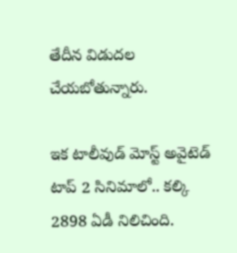తేదీన విడుదల చేయబోతున్నారు.

ఇక టాలీవుడ్ మోస్ట్ అవైటెడ్ టాప్ 2 సినిమాలో.. కల్కి 2898 ఏడీ నిలిచింది.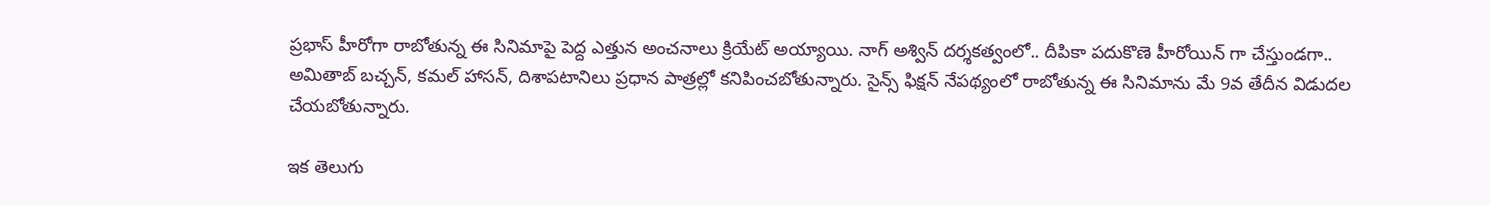ప్రభాస్ హీరోగా రాబోతున్న ఈ సినిమాపై పెద్ద ఎత్తున అంచనాలు క్రియేట్ అయ్యాయి. నాగ్ అశ్విన్ దర్శకత్వంలో.. దీపికా పదుకొణె హీరోయిన్ గా చేస్తుండగా.. అమితాబ్ బచ్చన్, కమల్ హాసన్, దిశాపటానిలు ప్రధాన పాత్రల్లో కనిపించబోతున్నారు. సైన్స్ ఫిక్షన్ నేపథ్యంలో రాబోతున్న ఈ సినిమాను మే 9వ తేదీన విడుదల చేయబోతున్నారు.

ఇక తెలుగు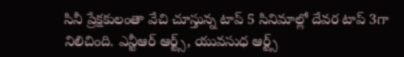సినీ ప్రేక్షకులంతా వేచి చూస్తున్న టాప్ 5 సినిమాల్లో దేవర టాప్ 3గా నిలిచింది. ఎన్టీఆర్ ఆర్ట్స్, యువసుధ ఆర్ట్స్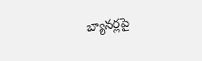బ్యానర్లపై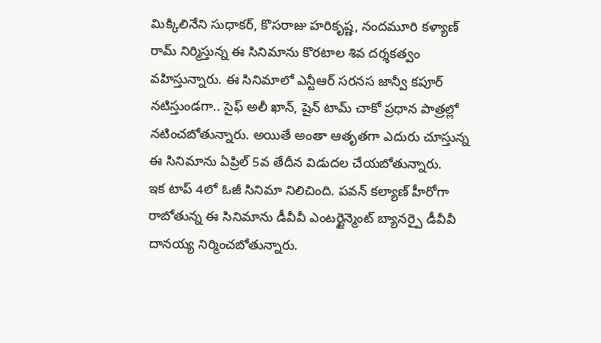మిక్కిలినేని సుధాకర్, కొసరాజు హరికృష్ణ, నందమూరి కళ్యాణ్ రామ్ నిర్మిస్తున్న ఈ సినిమాను కొరటాల శివ దర్శకత్వం వహిస్తున్నారు. ఈ సినిమాలో ఎన్టీఆర్ సరనస జాన్వీ కపూర్ నటిస్తుండగా.. సైఫ్ అలీ ఖాన్, షైన్ టామ్ చాకో ప్రధాన పాత్రల్లో నటించబోతున్నారు. అయితే అంతా ఆతృతగా ఎదురు చూస్తున్న ఈ సినిమాను ఏప్రిల్ 5వ తేదీన విడుదల చేయబోతున్నారు.
ఇక టాప్ 4లో ఓజీ సినిమా నిలిచింది. పవన్ కల్యాణ్ హీరోగా రాబోతున్న ఈ సినిమాను డీవీవీ ఎంటర్టైన్మెంట్ బ్యానర్పై డీవీవీ దానయ్య నిర్మించబోతున్నారు.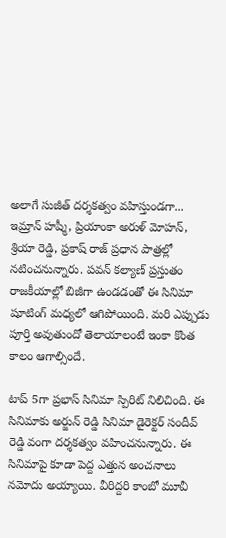అలాగే సుజీత్ దర్శకత్వం వహిస్తుండగా... ఇమ్రాన్ హష్మీ, ప్రియాంకా అరుళ్ మోహన్, శ్రియా రెడ్డి, ప్రకాష్ రాజ్ ప్రధాన పాత్రల్లో నటించనున్నారు. పవన్ కల్యాణ్ ప్రస్తుతం రాజకీయాల్లో బిజీగా ఉండడంతో ఈ సినిమా షూటింగ్ మధ్యలో ఆగిపోయింది. మరి ఎప్పుడు పూర్తి అవుతుందో తెలాయాలంటే ఇంకా కొంత కాలం ఆగాల్సిందే.

టాప్ 5గా ప్రభాస్ సినిమా స్పిరిట్ నిలిచింది. ఈ సినిమాకు అర్జున్ రెడ్డి సినిమా డైరెక్టర్ సందీవ్ రెడ్డి వంగా దర్శకత్వం వహించనున్నారు. ఈ సినిమాపై కూడా పెద్ద ఎత్తున అంచనాలు నమోదు అయ్యాయి. వీరిద్దరి కాంబో మూవీ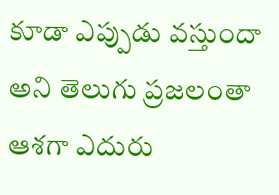కూడా ఎప్పుడు వస్తుందా అని తెలుగు ప్రజలంతా ఆశగా ఎదురు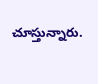చూస్తున్నారు.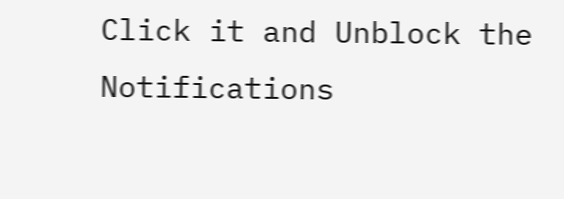Click it and Unblock the Notifications